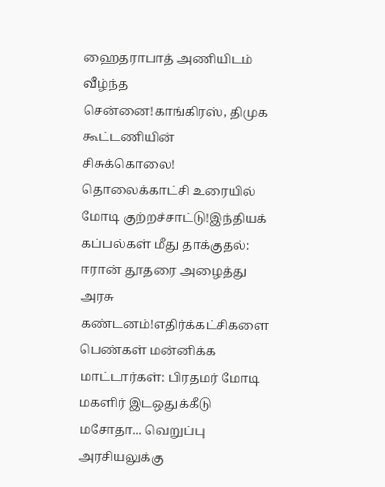ஹைதராபாத் அணியிடம் வீழ்ந்த சென்னை!காங்கிரஸ், திமுக கூட்டணியின் சிசுக்கொலை! தொலைக்காட்சி உரையில் மோடி குற்றச்சாட்டு!இந்தியக் கப்பல்கள் மீது தாக்குதல்: ஈரான் தூதரை அழைத்து அரசு கண்டனம்!எதிர்க்கட்சிகளை பெண்கள் மன்னிக்க மாட்டார்கள்: பிரதமர் மோடி மகளிர் இடஒதுக்கீடு மசோதா... வெறுப்பு அரசியலுக்கு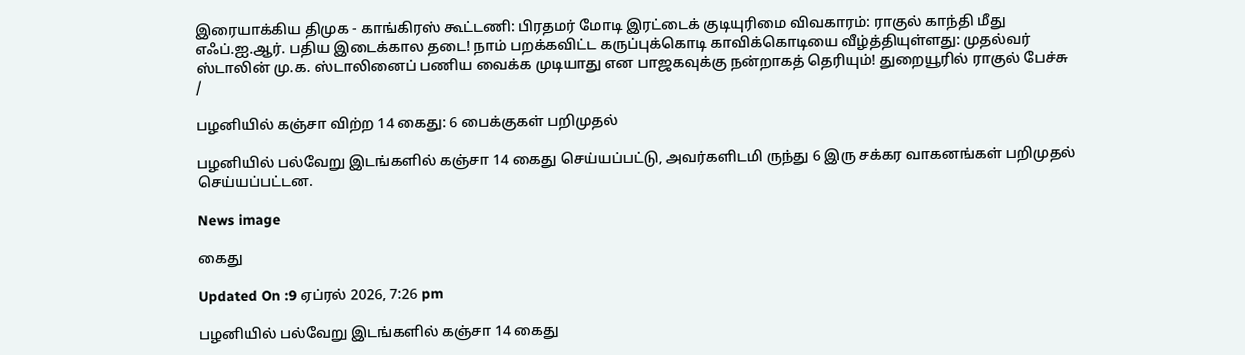இரையாக்கிய திமுக - காங்கிரஸ் கூட்டணி: பிரதமர் மோடி இரட்டைக் குடியுரிமை விவகாரம்: ராகுல் காந்தி மீது எஃப்.ஐ.ஆர். பதிய இடைக்கால தடை! நாம் பறக்கவிட்ட கருப்புக்கொடி காவிக்கொடியை வீழ்த்தியுள்ளது: முதல்வர் ஸ்டாலின் மு.க. ஸ்டாலினைப் பணிய வைக்க முடியாது என பாஜகவுக்கு நன்றாகத் தெரியும்! துறையூரில் ராகுல் பேச்சு
/

பழனியில் கஞ்சா விற்ற 14 கைது: 6 பைக்குகள் பறிமுதல்

பழனியில் பல்வேறு இடங்களில் கஞ்சா 14 கைது செய்யப்பட்டு, அவர்களிடமி ருந்து 6 இரு சக்கர வாகனங்கள் பறிமுதல் செய்யப்பட்டன.

News image

கைது

Updated On :9 ஏப்ரல் 2026, 7:26 pm

பழனியில் பல்வேறு இடங்களில் கஞ்சா 14 கைது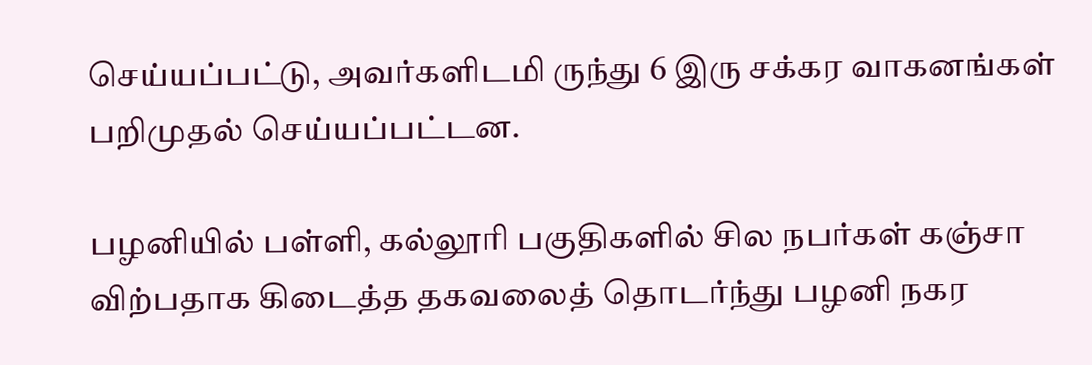செய்யப்பட்டு, அவர்களிடமி ருந்து 6 இரு சக்கர வாகனங்கள் பறிமுதல் செய்யப்பட்டன.

பழனியில் பள்ளி, கல்லூரி பகுதிகளில் சில நபர்கள் கஞ்சா விற்பதாக கிடைத்த தகவலைத் தொடர்ந்து பழனி நகர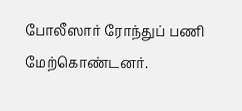போலீஸார் ரோந்துப் பணி மேற்கொண்டனர்.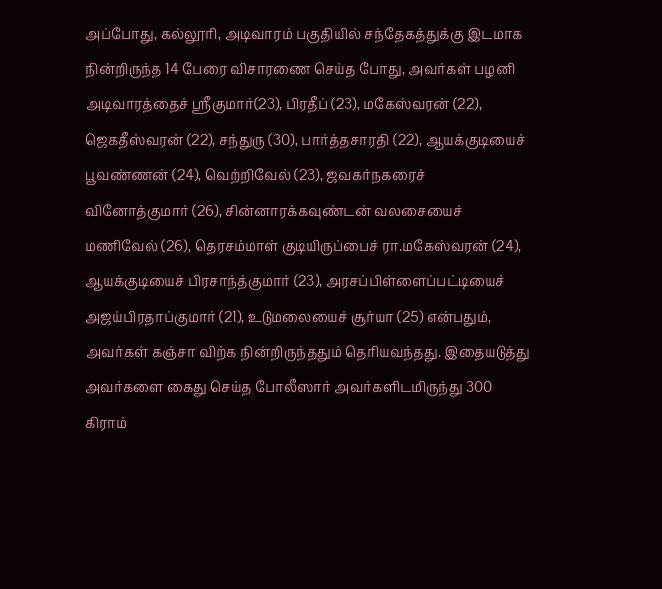அப்போது, கல்லூரி, அடிவாரம் பகுதியில் சந்தேகத்துக்கு இடமாக நின்றிருந்த 14 பேரை விசாரணை செய்த போது, அவர்கள் பழனி அடிவாரத்தைச் ஸ்ரீகுமார்(23), பிரதீப் (23), மகேஸ்வரன் (22), ஜெகதீஸ்வரன் (22), சந்துரு (30), பார்த்தசாரதி (22), ஆயக்குடியைச் பூவண்ணன் (24), வெற்றிவேல் (23), ஜவகர்நகரைச் வினோத்குமார் (26), சின்னாரக்கவுண்டன் வலசையைச் மணிவேல் (26), தெரசம்மாள் குடியிருப்பைச் ரா.மகேஸ்வரன் (24), ஆயக்குடியைச் பிரசாந்த்குமார் (23), அரசப்பிள்ளைப்பட்டியைச் அஜய்பிரதாப்குமார் (21), உடுமலையைச் சூர்யா (25) என்பதும், அவர்கள் கஞ்சா விற்க நின்றிருந்ததும் தெரியவந்தது. இதையடுத்து அவர்களை கைது செய்த போலீஸார் அவர்களிடமிருந்து 300 கிராம்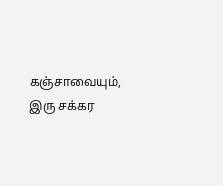கஞ்சாவையும், இரு சக்கர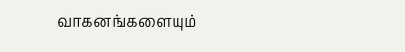வாகனங்களையும்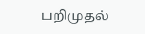பறிமுதல்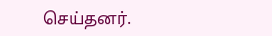செய்தனர்.